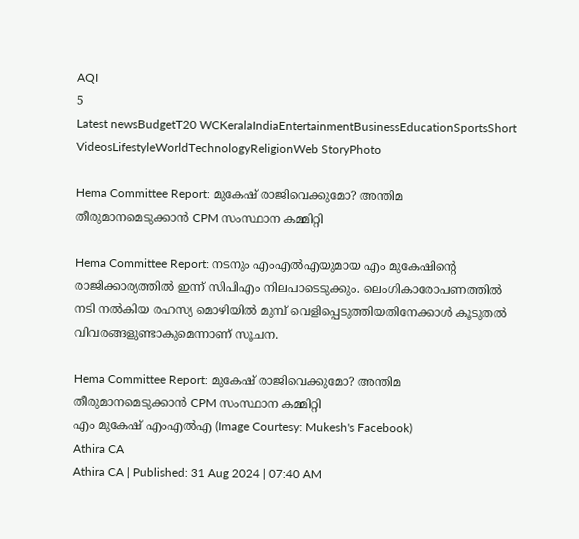AQI
5
Latest newsBudgetT20 WCKeralaIndiaEntertainmentBusinessEducationSportsShort VideosLifestyleWorldTechnologyReligionWeb StoryPhoto

Hema Committee Report: മുകേഷ് രാജിവെക്കുമോ? അന്തിമ തീരുമാനമെടുക്കാൻ CPM സംസ്ഥാന കമ്മിറ്റി

Hema Committee Report: നടനും എംഎൽഎയുമായ എം മുകേഷിന്റെ രാജിക്കാര്യത്തിൽ ഇന്ന് സിപിഎം നിലപാടെടുക്കും. ലെംഗികാരോപണത്തിൽ നടി നൽകിയ രഹസ്യ മൊഴിയിൽ മുമ്പ് വെളിപ്പെടുത്തിയതിനേക്കാൾ കൂടുതൽ വിവരങ്ങളുണ്ടാകുമെന്നാണ് സൂചന.

Hema Committee Report: മുകേഷ് രാജിവെക്കുമോ? അന്തിമ തീരുമാനമെടുക്കാൻ CPM സംസ്ഥാന കമ്മിറ്റി
എം മുകേഷ് എംഎൽഎ (Image Courtesy: Mukesh's Facebook)
Athira CA
Athira CA | Published: 31 Aug 2024 | 07:40 AM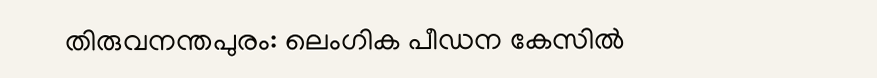തിരുവനന്തപുരം: ലെംഗിക പീഡന കേസിൽ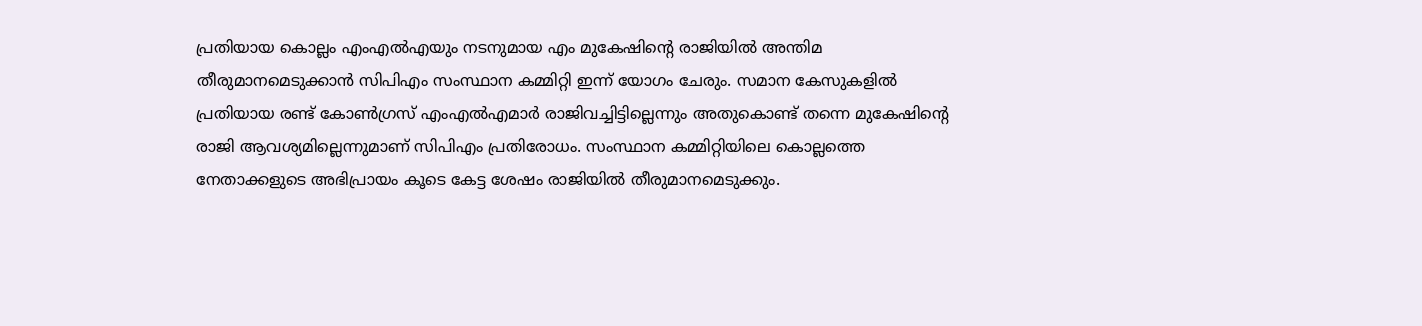പ്രതിയായ കൊല്ലം എംഎൽഎയും നടനുമായ എം മുകേഷിന്റെ രാജിയിൽ അന്തിമ തീരുമാനമെടുക്കാൻ സിപിഎം സംസ്ഥാന കമ്മിറ്റി ഇന്ന് യോഗം ചേരും. സമാന കേസുകളിൽ പ്രതിയായ രണ്ട് കോൺഗ്രസ് എംഎൽഎമാർ രാജിവച്ചിട്ടില്ലെന്നും അതുകൊണ്ട് തന്നെ മുകേഷിന്റെ രാജി ആവശ്യമില്ലെന്നുമാണ് സിപിഎം പ്രതിരോധം. സംസ്ഥാന കമ്മിറ്റിയിലെ കൊല്ലത്തെ നേതാക്കളുടെ അഭിപ്രായം കൂടെ കേട്ട ശേഷം രാജിയിൽ തീരുമാനമെടുക്കും.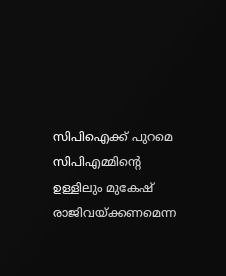സിപിഐക്ക് പുറമെ സിപിഎമ്മിന്റെ ഉള്ളിലും മുകേഷ് രാജിവയ്ക്കണമെന്ന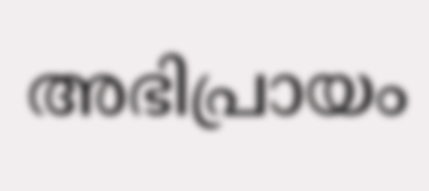അഭിപ്രായം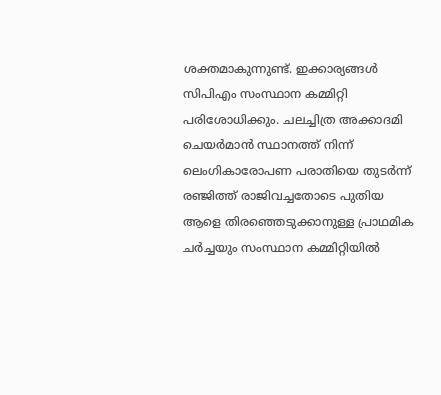ശക്തമാകുന്നുണ്ട്. ഇക്കാര്യങ്ങൾ സിപിഎം സ‍ംസ്ഥാന കമ്മിറ്റി പരിശോധിക്കും. ചലച്ചിത്ര അക്കാദമി ചെയർമാൻ സ്ഥാനത്ത് നിന്ന് ലെംഗികാരോപണ പരാതിയെ തുടർന്ന് രഞ്ജിത്ത് രാജിവച്ചതോടെ പുതിയ ആളെ തിരഞ്ഞെടുക്കാനുള്ള പ്രാഥമിക ചർച്ചയും സംസ്ഥാന കമ്മിറ്റിയിൽ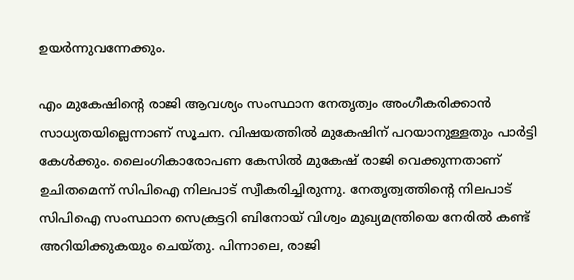ഉയർന്നുവന്നേക്കും.

എം മുകേഷിന്റെ രാജി ആവശ്യം സംസ്ഥാന നേതൃത്വം അംഗീകരിക്കാൻ സാധ്യതയില്ലെന്നാണ് സൂചന. വിഷയത്തിൽ മുകേഷിന് പറയാനുള്ളതും പാർട്ടി കേൾക്കും. ലൈംഗികാരോപണ കേസിൽ മുകേഷ് രാജി വെക്കുന്നതാണ് ഉചിതമെന്ന് സിപിഐ നിലപാട് സ്വീകരിച്ചിരുന്നു. നേതൃത്വത്തിന്റെ നിലപാട് സിപിഐ സംസ്ഥാന സെക്രട്ടറി ബിനോയ് വിശ്വം മുഖ്യമന്ത്രിയെ നേരിൽ കണ്ട് അറിയിക്കുകയും ചെയ്തു. പിന്നാലെ, രാജി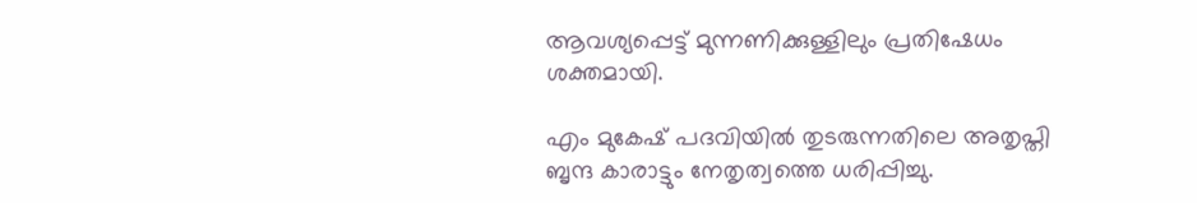ആവശ്യപ്പെട്ട് ‌മുന്നണിക്കുള്ളിലും പ്രതിഷേധം ശക്തമായി.

എം മുകേഷ് പദവിയിൽ തുടരുന്നതിലെ അതൃപ്തി ബൃന്ദ കാരാട്ടും നേതൃത്വത്തെ ധരിപ്പിച്ചു.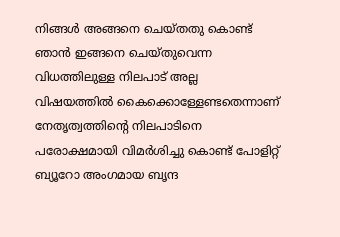നിങ്ങൾ അങ്ങനെ ചെയ്തതു കൊണ്ട് ഞാൻ ഇങ്ങനെ ചെയ്തുവെന്ന വിധത്തിലുള്ള നിലപാട് അല്ല വിഷയത്തിൽ കൈക്കൊള്ളേണ്ടതെന്നാണ് നേതൃത്വത്തിന്റെ നിലപാടിനെ പരോക്ഷമായി വിമർശിച്ചു കൊണ്ട് പോളിറ്റ് ബ്യൂറോ അംഗമായ ബൃന്ദ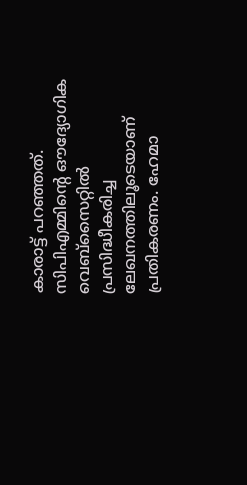കാരാട്ട് പറഞ്ഞത്. സിപിഎമ്മിന്റെ ഔദ്യോഗിക വെബ്‌സൈറ്റിൽ പ്രസിദ്ധീകരിച്ച ലേഖനത്തിലൂടെയാണ് പ്രതികരണം. ഹേമാ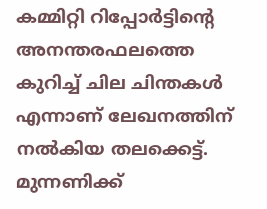കമ്മിറ്റി റിപ്പോർട്ടിന്റെ അനന്തരഫലത്തെ കുറിച്ച് ചില ചിന്തകൾ എന്നാണ് ലേഖനത്തിന് നൽകിയ തലക്കെട്ട്. മുന്നണിക്ക്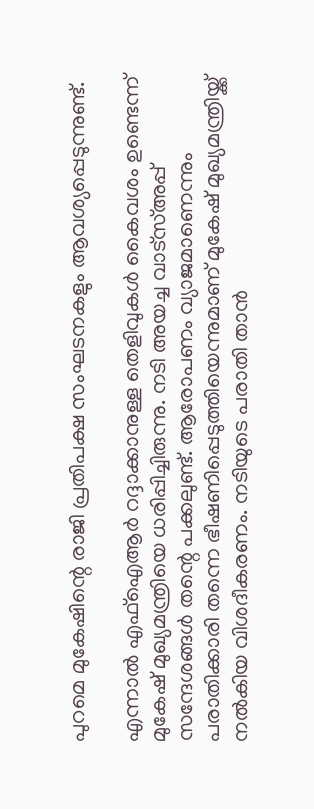പുറമെ മുകേഷിന്റെ രാജി പ്രതിപക്ഷ സംഘടനകളും ആവശ്യപ്പെടുന്നുണ്ട്.

എന്നാൽ എഫ്ഐആർ റദ്ദാക്കാനുള്ള തെളിവുകൾ കൈവശം ഉണ്ടെന്ന് മുകേഷ് മുഖ്യമന്ത്രിയെ ധരിപ്പിച്ചിരുന്നു. നടി അയച്ച വാട്സ്അപ്പ് സന്ദേശങ്ങൾ തന്റെ പക്കലുണ്ട്. ആരോപണം വ്യാജമാണെന്നും പരാതിക്കാരി തന്നെ ഭീഷണിപ്പെടുത്തിയെന്നുമാണ് മുകേഷ് മുഖ്യമന്ത്രിയ്ക്ക് നൽകിയ വിശദീകരണം. നടിയുടെ പരാതി താൻ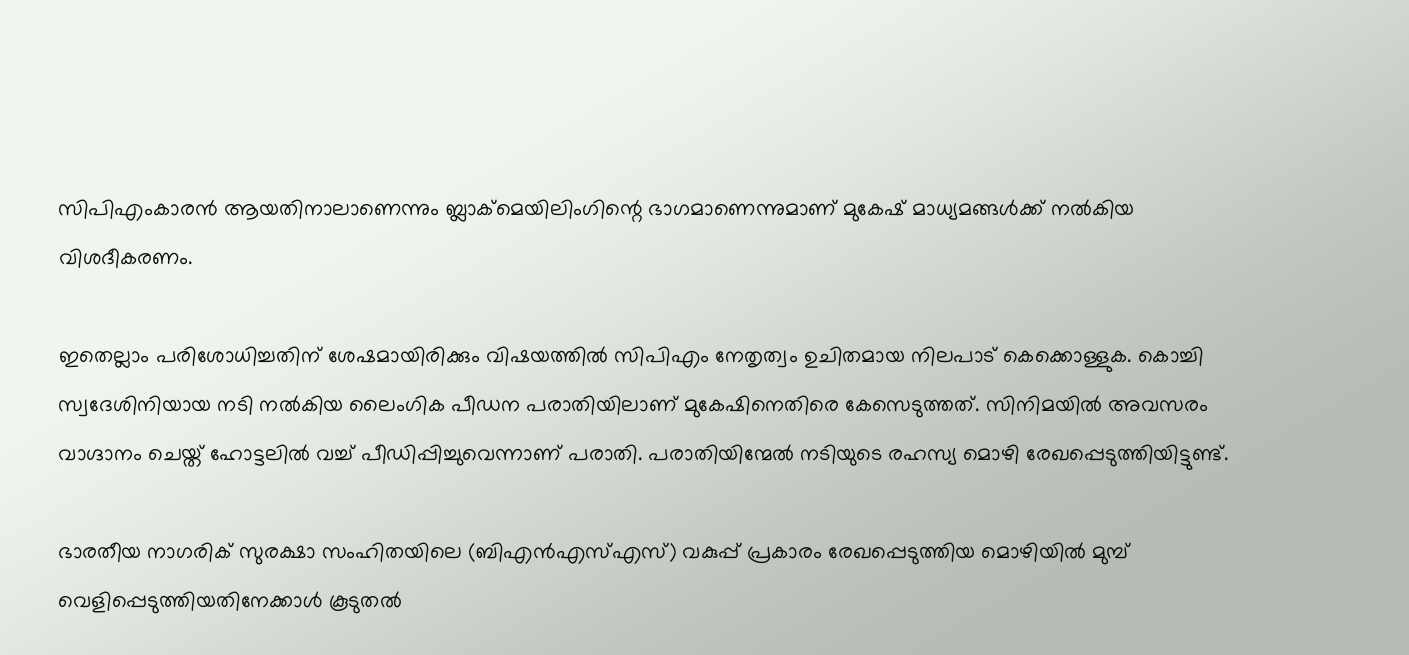സിപിഎംകാരൻ ആയതിനാലാണെന്നും ബ്ലാക്മെയിലിംഗിന്റെ ഭാഗമാണെന്നുമാണ് മുകേഷ് മാധ്യമങ്ങൾക്ക് നൽകിയ വിശദീകരണം.

ഇതെല്ലാം പരിശോധിച്ചതിന് ശേഷമായിരിക്കും വിഷയത്തിൽ സിപിഎം നേതൃത്വം ഉചിതമായ നിലപാട് കെക്കൊള്ളുക. കൊച്ചി സ്വദേശിനിയായ നടി നൽകിയ ലൈംഗിക പീഡന പരാതിയിലാണ് മുകേഷിനെതിരെ കേസെടുത്തത്. സിനിമയിൽ അവസരം വാഗ്ദാനം ചെയ്ത് ഹോട്ടലിൽ വച്ച് പീഡിപ്പിച്ചുവെന്നാണ് പരാതി. പരാതിയിന്മേൽ നടിയുടെ രഹസ്യ മൊഴി രേഖപ്പെടുത്തിയിട്ടുണ്ട്.

ഭാരതീയ നാഗരിക് സുരക്ഷാ സംഹിതയിലെ (ബിഎൻഎസ്എസ്) വകുപ്പ് പ്രകാരം രേഖപ്പെടുത്തിയ മൊഴിയിൽ മുമ്പ് വെളിപ്പെടുത്തിയതിനേക്കാൾ കൂടുതൽ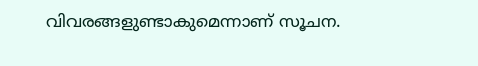വിവരങ്ങളുണ്ടാകുമെന്നാണ് സൂചന.